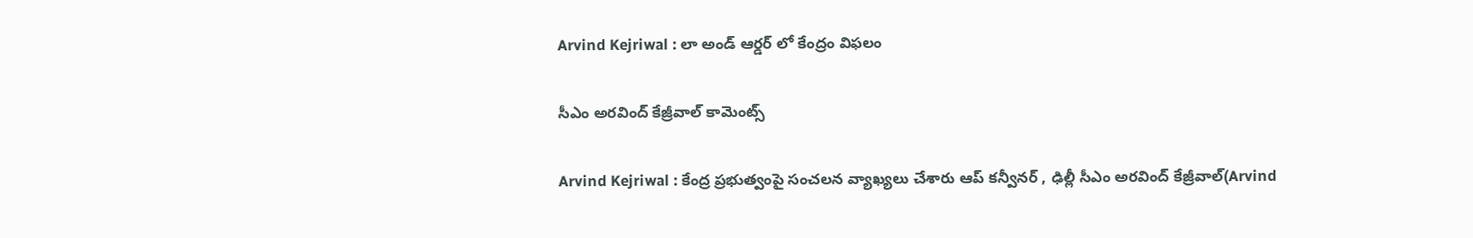Arvind Kejriwal : లా అండ్ ఆర్డ‌ర్ లో కేంద్రం విఫ‌లం

సీఎం అర‌వింద్ కేజ్రీవాల్ కామెంట్స్

Arvind Kejriwal : కేంద్ర ప్ర‌భుత్వంపై సంచ‌ల‌న వ్యాఖ్య‌లు చేశారు ఆప్ క‌న్వీన‌ర్ , ఢిల్లీ సీఎం అర‌వింద్ కేజ్రీవాల్(Arvind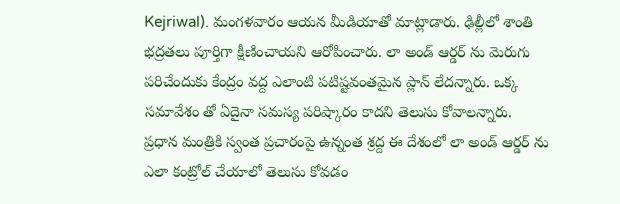Kejriwal). మంగ‌ళ‌వారం ఆయ‌న మీడియాతో మాట్లాడారు. ఢిల్లీలో శాంతి భ‌ద్ర‌త‌లు పూర్తిగా క్షీణించాయ‌ని ఆరోపించారు. లా అండ్ ఆర్డ‌ర్ ను మెరుగు ప‌రిచేందుకు కేంద్రం వ‌ద్ద ఎలాంటి ప‌టిష్ట‌వంత‌మైన ప్లాన్ లేద‌న్నారు. ఒక్క స‌మావేశం తో ఏదైనా స‌మ‌స్య ప‌రిష్కారం కాద‌ని తెలుసు కోవాల‌న్నారు. ప్ర‌ధాన మంత్రికి స్వంత ప్ర‌చారంపై ఉన్నంత శ్ర‌ద్ద ఈ దేశంలో లా అండ్ ఆర్డ‌ర్ ను ఎలా కంట్రోల్ చేయాలో తెలుసు కోవ‌డం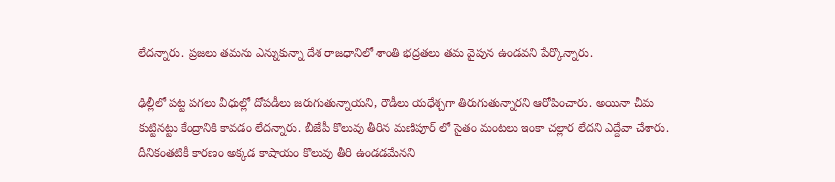లేద‌న్నారు. ప్ర‌జ‌లు త‌మ‌ను ఎన్నుకున్నా దేశ రాజ‌ధానిలో శాంతి భ‌ద్ర‌త‌లు త‌మ వైపున ఉండ‌వ‌ని పేర్కొన్నారు.

ఢిల్లీలో ప‌ట్ట ప‌గ‌లు వీధుల్లో దోప‌డీలు జ‌రుగుతున్నాయ‌ని, రౌడీలు య‌ధేశ్చ‌గా తిరుగుతున్నార‌ని ఆరోపించారు. అయినా చీమ కుట్టిన‌ట్టు కేంద్రానికి కావ‌డం లేద‌న్నారు. బీజేపీ కొలువు తీరిన మ‌ణిపూర్ లో సైతం మంట‌లు ఇంకా చ‌ల్లార లేద‌ని ఎద్దేవా చేశారు. దీనికంతటికీ కార‌ణం అక్క‌డ కాషాయం కొలువు తీరి ఉండ‌డమేన‌ని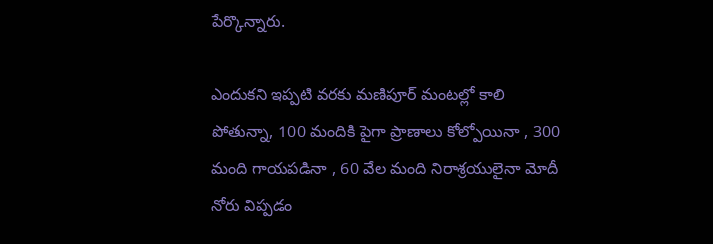పేర్కొన్నారు.

ఎందుకని ఇప్ప‌టి వ‌ర‌కు మ‌ణిపూర్ మంట‌ల్లో కాలి పోతున్నా, 100 మందికి పైగా ప్రాణాలు కోల్పోయినా , 300 మంది గాయ‌ప‌డినా , 60 వేల మంది నిరాశ్ర‌యులైనా మోదీ నోరు విప్ప‌డం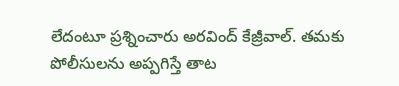లేదంటూ ప్ర‌శ్నించారు అర‌వింద్ కేజ్రీవాల్. త‌మ‌కు పోలీసుల‌ను అప్ప‌గిస్తే తాట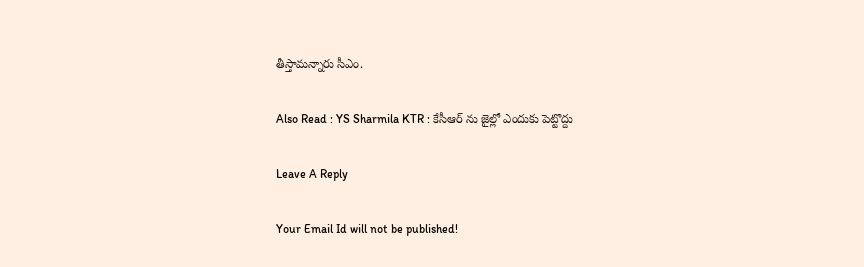తీస్తామ‌న్నారు సీఎం.

Also Read : YS Sharmila KTR : కేసీఆర్ ను జైల్లో ఎందుకు పెట్టొద్దు

Leave A Reply

Your Email Id will not be published!